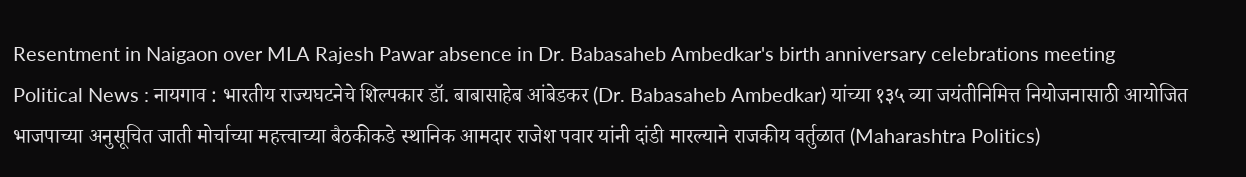Resentment in Naigaon over MLA Rajesh Pawar absence in Dr. Babasaheb Ambedkar's birth anniversary celebrations meeting
Political News : नायगाव : भारतीय राज्यघटनेचे शिल्पकार डॉ. बाबासाहेब आंबेडकर (Dr. Babasaheb Ambedkar) यांच्या १३५ व्या जयंतीनिमित्त नियोजनासाठी आयोजित भाजपाच्या अनुसूचित जाती मोर्चाच्या महत्त्वाच्या बैठकीकडे स्थानिक आमदार राजेश पवार यांनी दांडी मारल्याने राजकीय वर्तुळात (Maharashtra Politics)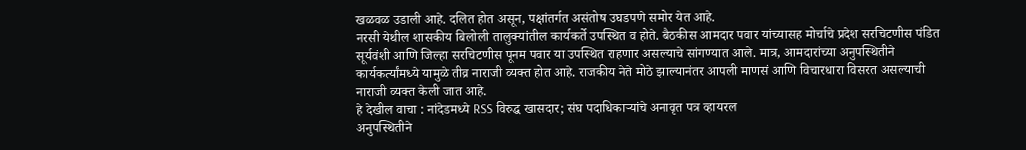खळवळ उडाली आहे. दलित होत असून, पक्षांतर्गत असंतोष उघडपणे समोर येत आहे.
नरसी येथील शासकीय बिलोली तालुक्यांतील कार्यकर्ते उपस्थित व होते. बैठकीस आमदार पवार यांच्यासह मोर्चाचे प्रदेश सरचिटणीस पंडित सूर्यवंशी आणि जिल्हा सरचिटणीस पूनम पवार या उपस्थित राहणार असल्याचे सांगण्यात आले. मात्र, आमदारांच्या अनुपस्थितीने कार्यकर्त्यांमध्ये यामुळे तीव्र नाराजी व्यक्त होत आहे. राजकीय नेते मोठे झाल्यानंतर आपली माणसं आणि विचारधारा विसरत असल्याची नाराजी व्यक्त केली जात आहे.
हे देखील वाचा : नांदेडमध्ये RSS विरुद्ध खासदार; संघ पदाधिकाऱ्यांचे अनावृत पत्र व्हायरल
अनुपस्थितीने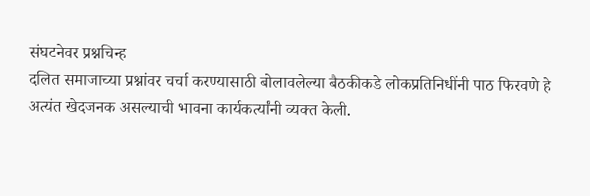संघटनेवर प्रश्नचिन्ह
दलित समाजाच्या प्रश्नांवर चर्चा करण्यासाठी बोलावलेल्या बैठकीकडे लोकप्रतिनिधींनी पाठ फिरवणे हे अत्यंत खेदजनक असल्याची भावना कार्यकर्त्यांनी व्यक्त केली.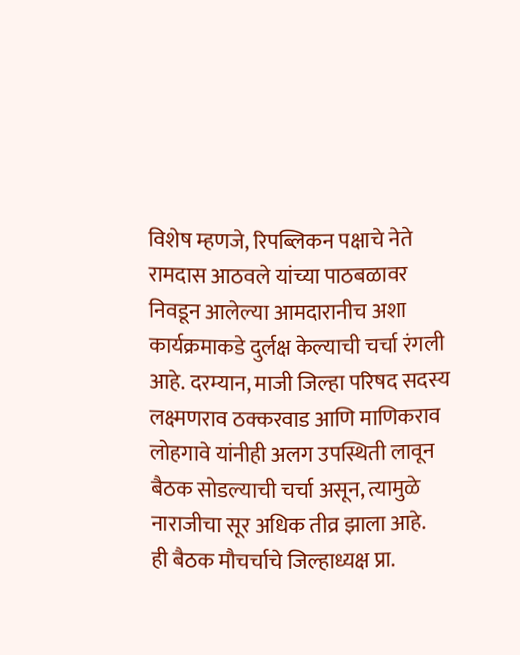विशेष म्हणजे, रिपब्लिकन पक्षाचे नेते रामदास आठवले यांच्या पाठबळावर निवडून आलेल्या आमदारानीच अशा कार्यक्रमाकडे दुर्लक्ष केल्याची चर्चा रंगली आहे. दरम्यान, माजी जिल्हा परिषद सदस्य लक्ष्मणराव ठक्करवाड आणि माणिकराव लोहगावे यांनीही अलग उपस्थिती लावून बैठक सोडल्याची चर्चा असून, त्यामुळे नाराजीचा सूर अधिक तीव्र झाला आहे.
ही बैठक मौचर्चाचे जिल्हाध्यक्ष प्रा.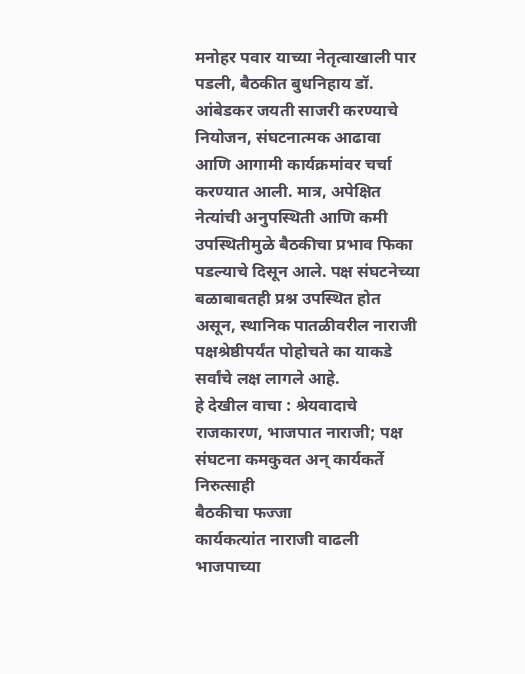मनोहर पवार याच्या नेतृत्वाखाली पार पडली, बैठकीत बुधनिहाय डॉ. आंबेडकर जयती साजरी करण्याचे नियोजन, संघटनात्मक आढावा आणि आगामी कार्यक्रमांवर चर्चा करण्यात आली. मात्र, अपेक्षित नेत्यांची अनुपस्थिती आणि कमी उपस्थितीमुळे बैठकीचा प्रभाव फिका पडल्याचे दिसून आले. पक्ष संघटनेच्या बळाबाबतही प्रश्न उपस्थित होत असून, स्थानिक पातळीवरील नाराजी पक्षश्रेष्ठीपर्यंत पोहोचते का याकडे सर्वांचे लक्ष लागले आहे.
हे देखील वाचा : श्रेयवादाचे राजकारण, भाजपात नाराजी; पक्ष संघटना कमकुवत अन् कार्यकर्ते निरुत्साही
बैठकीचा फज्जा
कार्यकत्यांत नाराजी वाढली भाजपाच्या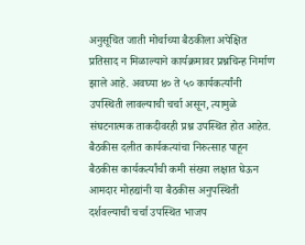अनुसूचित जाती मोर्चाच्या बैठकीला अपेक्षित प्रतिसाद न मिळाल्याने कार्यक्रमावर प्रश्नचिन्ह निर्माण झाले आहे. अवघ्या ४० ते ५० कार्यकर्त्यांनी उपस्थिती लावल्याची चर्चा असून, त्यामुळे संघटनात्मक ताकदीवरही प्रश्न उपस्थित होत आहेत. बैठकीस दलीत कार्यकत्यांचा निरुत्साह पाहून बैठकीस कार्यकर्त्यांची कमी संख्या लक्षात घेऊन आमदार मोहद्यांनी या बैठकीस अनुपस्थिती दर्शवल्याची चर्चा उपस्थित भाजप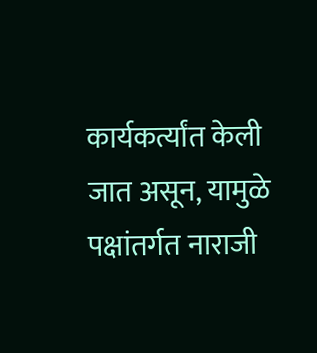कार्यकर्त्यांत केली जात असून, यामुळे पक्षांतर्गत नाराजी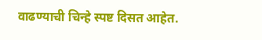वाढण्याची चिन्हे स्पष्ट दिसत आहेत.